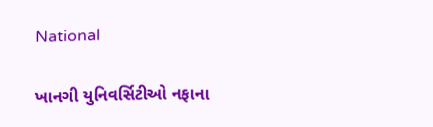National

ખાનગી યુનિવર્સિટીઓ નફાના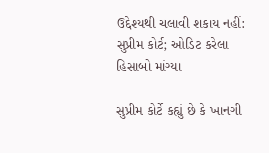ઉદ્દેશ્યથી ચલાવી શકાય નહીં: સુપ્રીમ કોર્ટ; ઓડિટ કરેલા હિસાબો માંગ્યા

સુપ્રીમ કોર્ટે કહ્યું છે કે ખાનગી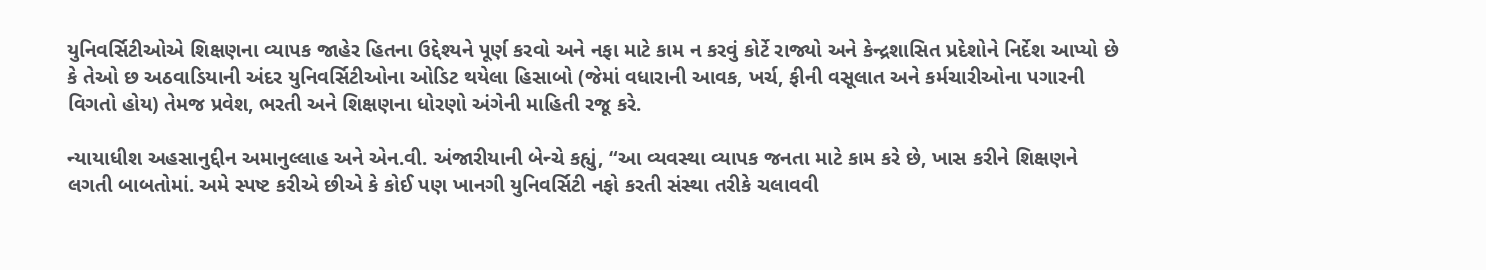યુનિવર્સિટીઓએ શિક્ષણના વ્યાપક જાહેર હિતના ઉદ્દેશ્યને પૂર્ણ કરવો અને નફા માટે કામ ન કરવું કોર્ટે રાજ્યો અને કેન્દ્રશાસિત પ્રદેશોને નિર્દેશ આપ્યો છે કે તેઓ છ અઠવાડિયાની અંદર યુનિવર્સિટીઓના ઓડિટ થયેલા હિસાબો (જેમાં વધારાની આવક, ખર્ચ, ફીની વસૂલાત અને કર્મચારીઓના પગારની વિગતો હોય) તેમજ પ્રવેશ, ભરતી અને શિક્ષણના ધોરણો અંગેની માહિતી રજૂ કરે.

ન્યાયાધીશ અહસાનુદ્દીન અમાનુલ્લાહ અને એન.વી. અંજારીયાની બેન્ચે કહ્યું, “આ વ્યવસ્થા વ્યાપક જનતા માટે કામ કરે છે, ખાસ કરીને શિક્ષણને લગતી બાબતોમાં. અમે સ્પષ્ટ કરીએ છીએ કે કોઈ પણ ખાનગી યુનિવર્સિટી નફો કરતી સંસ્થા તરીકે ચલાવવી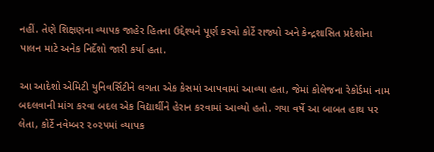નહીં. તેણે શિક્ષણના વ્યાપક જાહેર હિતના ઉદ્દેશ્યને પૂર્ણ કરવો કોર્ટે રાજ્યો અને કેન્દ્રશાસિત પ્રદેશોના પાલન માટે અનેક નિર્દેશો જારી કર્યા હતા.

આ આદેશો એમિટી યુનિવર્સિટીને લગતા એક કેસમાં આપવામાં આવ્યા હતા, જેમાં કોલેજના રેકોર્ડમાં નામ બદલવાની માંગ કરવા બદલ એક વિદ્યાર્થીને હેરાન કરવામાં આવ્યો હતો. ગયા વર્ષે આ બાબત હાથ પર લેતા, કોર્ટે નવેમ્બર ૨૦૨૫માં વ્યાપક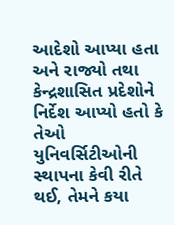આદેશો આપ્યા હતા અને રાજ્યો તથા કેન્દ્રશાસિત પ્રદેશોને નિર્દેશ આપ્યો હતો કે તેઓ યુનિવર્સિટીઓની સ્થાપના કેવી રીતે થઈ, તેમને કયા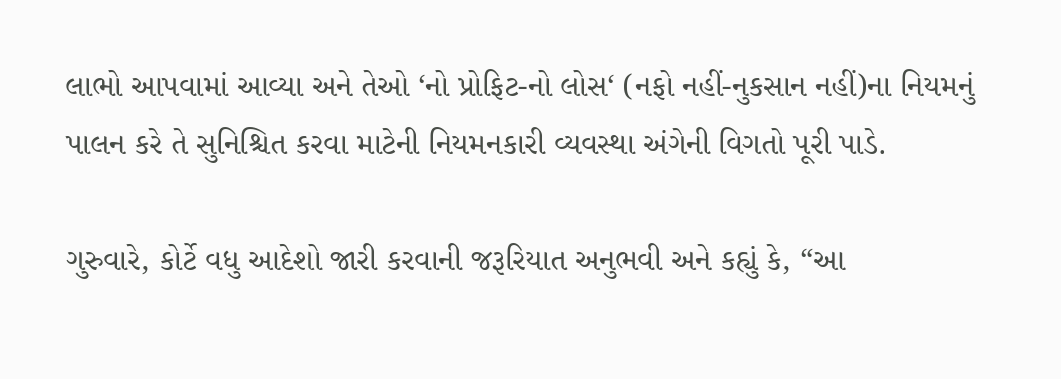લાભો આપવામાં આવ્યા અને તેઓ ‘નો પ્રોફિટ-નો લોસ‘ (નફો નહીં-નુકસાન નહીં)ના નિયમનું પાલન કરે તે સુનિશ્ચિત કરવા માટેની નિયમનકારી વ્યવસ્થા અંગેની વિગતો પૂરી પાડે.

ગુરુવારે, કોર્ટે વધુ આદેશો જારી કરવાની જરૂરિયાત અનુભવી અને કહ્યું કે, “આ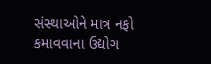સંસ્થાઓને માત્ર નફો કમાવવાના ઉદ્યોગ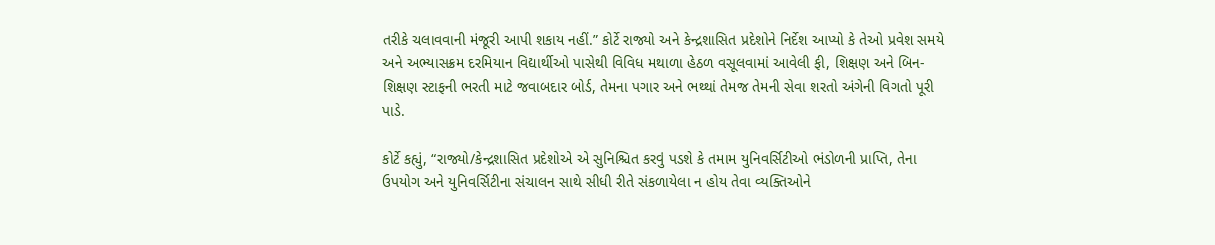તરીકે ચલાવવાની મંજૂરી આપી શકાય નહીં.” કોર્ટે રાજ્યો અને કેન્દ્રશાસિત પ્રદેશોને નિર્દેશ આપ્યો કે તેઓ પ્રવેશ સમયે અને અભ્યાસક્રમ દરમિયાન વિદ્યાર્થીઓ પાસેથી વિવિધ મથાળા હેઠળ વસૂલવામાં આવેલી ફી, શિક્ષણ અને બિન-શિક્ષણ સ્ટાફની ભરતી માટે જવાબદાર બોર્ડ, તેમના પગાર અને ભથ્થાં તેમજ તેમની સેવા શરતો અંગેની વિગતો પૂરી પાડે.

કોર્ટે કહ્યું, “રાજ્યો/કેન્દ્રશાસિત પ્રદેશોએ એ સુનિશ્ચિત કરવું પડશે કે તમામ યુનિવર્સિટીઓ ભંડોળની પ્રાપ્તિ, તેના ઉપયોગ અને યુનિવર્સિટીના સંચાલન સાથે સીધી રીતે સંકળાયેલા ન હોય તેવા વ્યક્તિઓને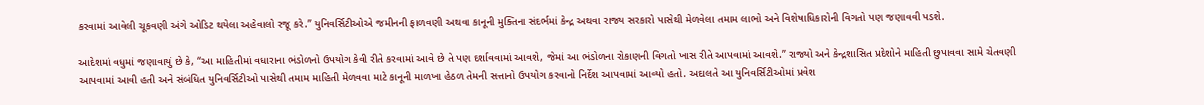કરવામાં આવેલી ચૂકવણી અંગે ઓડિટ થયેલા અહેવાલો રજૂ કરે.” યુનિવર્સિટીઓએ જમીનની ફાળવણી અથવા કાનૂની મુક્તિના સંદર્ભમાં કેન્દ્ર અથવા રાજ્ય સરકારો પાસેથી મેળવેલા તમામ લાભો અને વિશેષાધિકારોની વિગતો પણ જણાવવી પડશે.

આદેશમાં વધુમાં જણાવાયું છે કે, “આ માહિતીમાં વધારાના ભંડોળનો ઉપયોગ કેવી રીતે કરવામાં આવે છે તે પણ દર્શાવવામાં આવશે, જેમાં આ ભંડોળના રોકાણની વિગતો ખાસ રીતે આપવામાં આવશે.” રાજ્યો અને કેન્દ્રશાસિત પ્રદેશોને માહિતી છુપાવવા સામે ચેતવણી આપવામાં આવી હતી અને સંબંધિત યુનિવર્સિટીઓ પાસેથી તમામ માહિતી મેળવવા માટે કાનૂની માળખા હેઠળ તેમની સત્તાનો ઉપયોગ કરવાનો નિર્દેશ આપવામાં આવ્યો હતો. અદાલતે આ યુનિવર્સિટીઓમાં પ્રવેશ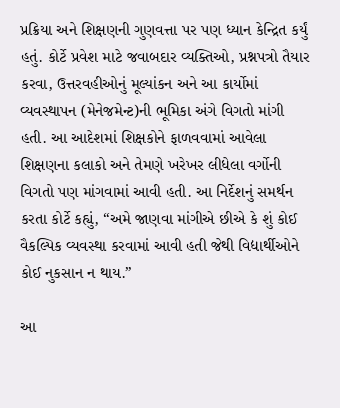પ્રક્રિયા અને શિક્ષણની ગુણવત્તા પર પણ ધ્યાન કેન્દ્રિત કર્યું હતું. કોર્ટે પ્રવેશ માટે જવાબદાર વ્યક્તિઓ, પ્રશ્નપત્રો તૈયાર કરવા, ઉત્તરવહીઓનું મૂલ્યાંકન અને આ કાર્યોમાં વ્યવસ્થાપન (મેનેજમેન્ટ)ની ભૂમિકા અંગે વિગતો માંગી હતી. આ આદેશમાં શિક્ષકોને ફાળવવામાં આવેલા શિક્ષણના કલાકો અને તેમણે ખરેખર લીધેલા વર્ગોની વિગતો પણ માંગવામાં આવી હતી. આ નિર્દેશનું સમર્થન કરતા કોર્ટે કહ્યું, “અમે જાણવા માંગીએ છીએ કે શું કોઈ વૈકલ્પિક વ્યવસ્થા કરવામાં આવી હતી જેથી વિદ્યાર્થીઓને કોઈ નુકસાન ન થાય.”

આ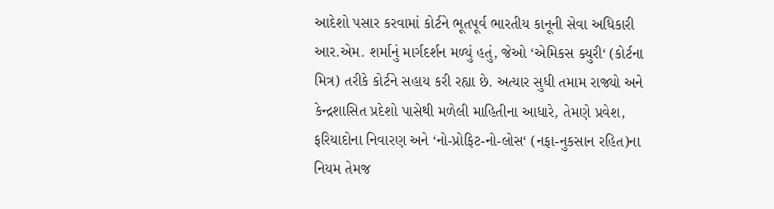આદેશો પસાર કરવામાં કોર્ટને ભૂતપૂર્વ ભારતીય કાનૂની સેવા અધિકારી આર.એમ. શર્માનું માર્ગદર્શન મળ્યું હતું, જેઓ ‘એમિકસ ક્યુરી‘ (કોર્ટના મિત્ર) તરીકે કોર્ટને સહાય કરી રહ્યા છે. અત્યાર સુધી તમામ રાજ્યો અને કેન્દ્રશાસિત પ્રદેશો પાસેથી મળેલી માહિતીના આધારે, તેમણે પ્રવેશ, ફરિયાદોના નિવારણ અને ‘નો-પ્રોફિટ-નો-લોસ‘ (નફા-નુકસાન રહિત)ના નિયમ તેમજ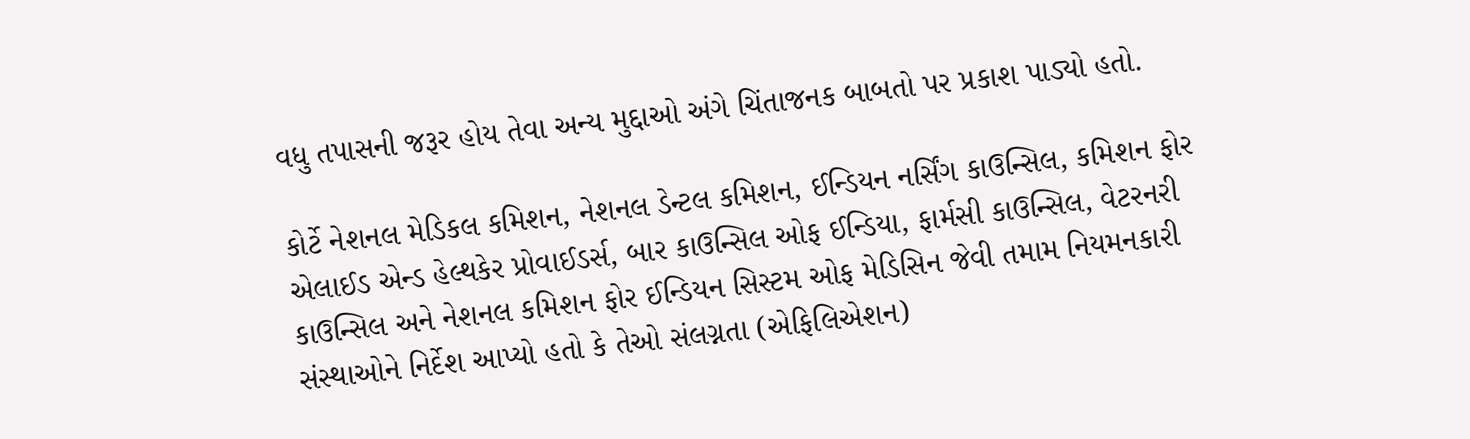વધુ તપાસની જરૂર હોય તેવા અન્ય મુદ્દાઓ અંગે ચિંતાજનક બાબતો પર પ્રકાશ પાડ્યો હતો.

કોર્ટે નેશનલ મેડિકલ કમિશન, નેશનલ ડેન્ટલ કમિશન, ઈન્ડિયન નર્સિંગ કાઉન્સિલ, કમિશન ફોર એલાઈડ એન્ડ હેલ્થકેર પ્રોવાઈડર્સ, બાર કાઉન્સિલ ઓફ ઈન્ડિયા, ફાર્મસી કાઉન્સિલ, વેટરનરી કાઉન્સિલ અને નેશનલ કમિશન ફોર ઈન્ડિયન સિસ્ટમ ઓફ મેડિસિન જેવી તમામ નિયમનકારી સંસ્થાઓને નિર્દેશ આપ્યો હતો કે તેઓ સંલગ્નતા (એફિલિએશન)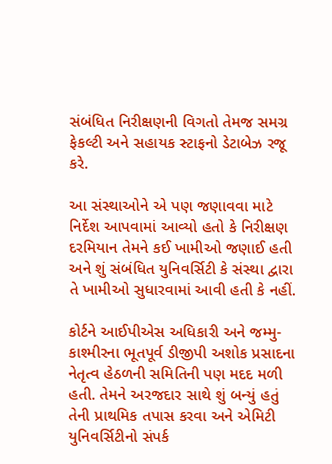સંબંધિત નિરીક્ષણની વિગતો તેમજ સમગ્ર ફેકલ્ટી અને સહાયક સ્ટાફનો ડેટાબેઝ રજૂ કરે.

આ સંસ્થાઓને એ પણ જણાવવા માટે નિર્દેશ આપવામાં આવ્યો હતો કે નિરીક્ષણ દરમિયાન તેમને કઈ ખામીઓ જણાઈ હતી અને શું સંબંધિત યુનિવર્સિટી કે સંસ્થા દ્વારા તે ખામીઓ સુધારવામાં આવી હતી કે નહીં.

કોર્ટને આઈપીએસ અધિકારી અને જમ્મુ-કાશ્મીરના ભૂતપૂર્વ ડીજીપી અશોક પ્રસાદના નેતૃત્વ હેઠળની સમિતિની પણ મદદ મળી હતી. તેમને અરજદાર સાથે શું બન્યું હતું તેની પ્રાથમિક તપાસ કરવા અને એમિટી યુનિવર્સિટીનો સંપર્ક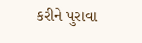કરીને પુરાવા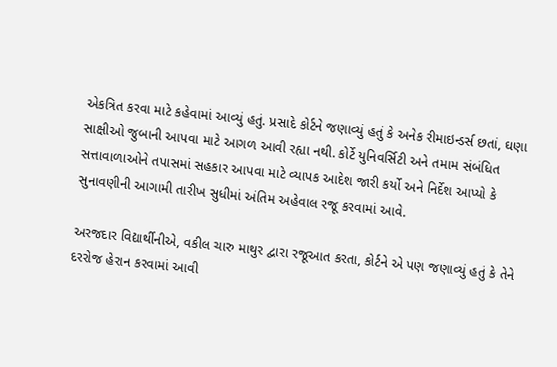એકત્રિત કરવા માટે કહેવામાં આવ્યું હતું. પ્રસાદે કોર્ટને જણાવ્યું હતું કે અનેક રીમાઇન્ડર્સ છતાં, ઘણા સાક્ષીઓ જુબાની આપવા માટે આગળ આવી રહ્યા નથી. કોર્ટે યુનિવર્સિટી અને તમામ સંબંધિત સત્તાવાળાઓને તપાસમાં સહકાર આપવા માટે વ્યાપક આદેશ જારી કર્યો અને નિર્દેશ આપ્યો કે સુનાવણીની આગામી તારીખ સુધીમાં અંતિમ અહેવાલ રજૂ કરવામાં આવે.

અરજદાર વિદ્યાર્થીનીએ, વકીલ ચારુ માથુર દ્વારા રજૂઆત કરતા, કોર્ટને એ પણ જણાવ્યું હતું કે તેને દરરોજ હેરાન કરવામાં આવી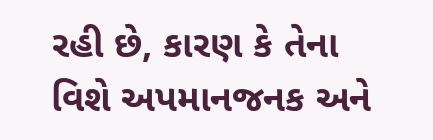રહી છે, કારણ કે તેના વિશે અપમાનજનક અને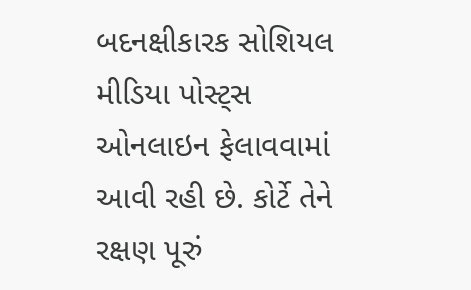બદનક્ષીકારક સોશિયલ મીડિયા પોસ્ટ્સ ઓનલાઇન ફેલાવવામાં આવી રહી છે. કોર્ટે તેને રક્ષણ પૂરું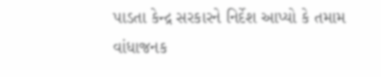પાડતા કેન્દ્ર સરકારને નિર્દેશ આપ્યો કે તમામ વાંધાજનક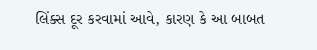લિંક્સ દૂર કરવામાં આવે, કારણ કે આ બાબત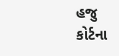હજુ કોર્ટના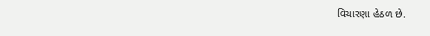વિચારણા હેઠળ છે.